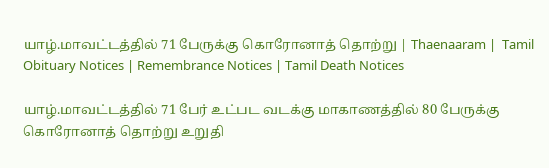யாழ்.மாவட்டத்தில் 71 பேருக்கு கொரோனாத் தொற்று | Thaenaaram |  Tamil Obituary Notices | Remembrance Notices | Tamil Death Notices

யாழ்.மாவட்டத்தில் 71 பேர் உட்பட வடக்கு மாகாணத்தில் 80 பேருக்கு கொரோனாத் தொற்று உறுதி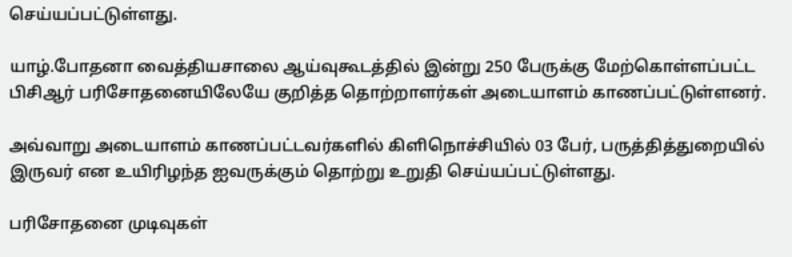செய்யப்பட்டுள்ளது.

யாழ்.போதனா வைத்தியசாலை ஆய்வுகூடத்தில் இன்று 250 பேருக்கு மேற்கொள்ளப்பட்ட பிசிஆர் பரிசோதனையிலேயே குறித்த தொற்றாளர்கள் அடையாளம் காணப்பட்டுள்ளனர்.

அவ்வாறு அடையாளம் காணப்பட்டவர்களில் கிளிநொச்சியில் 03 பேர், பருத்தித்துறையில் இருவர் என உயிரிழந்த ஐவருக்கும் தொற்று உறுதி செய்யப்பட்டுள்ளது.

பரிசோதனை முடிவுகள்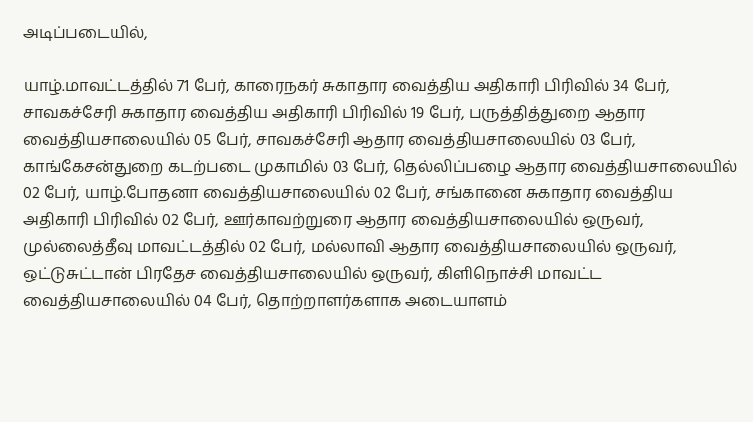அடிப்படையில்,

யாழ்.மாவட்டத்தில் 71 பேர், காரைநகர் சுகாதார வைத்திய அதிகாரி பிரிவில் 34 பேர், சாவகச்சேரி சுகாதார வைத்திய அதிகாரி பிரிவில் 19 பேர், பருத்தித்துறை ஆதார வைத்தியசாலையில் 05 பேர், சாவகச்சேரி ஆதார வைத்தியசாலையில் 03 பேர், காங்கேசன்துறை கடற்படை முகாமில் 03 பேர், தெல்லிப்பழை ஆதார வைத்தியசாலையில் 02 பேர், யாழ்.போதனா வைத்தியசாலையில் 02 பேர், சங்கானை சுகாதார வைத்திய அதிகாரி பிரிவில் 02 பேர், ஊர்காவற்றுரை ஆதார வைத்தியசாலையில் ஒருவர், முல்லைத்தீவு மாவட்டத்தில் 02 பேர், மல்லாவி ஆதார வைத்தியசாலையில் ஒருவர், ஒட்டுசுட்டான் பிரதேச வைத்தியசாலையில் ஒருவர், கிளிநொச்சி மாவட்ட வைத்தியசாலையில் 04 பேர், தொற்றாளர்களாக அடையாளம்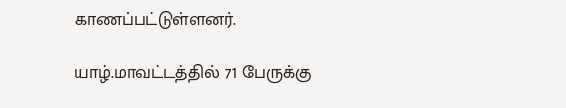காணப்பட்டுள்ளனர்.

யாழ்.மாவட்டத்தில் 71 பேருக்கு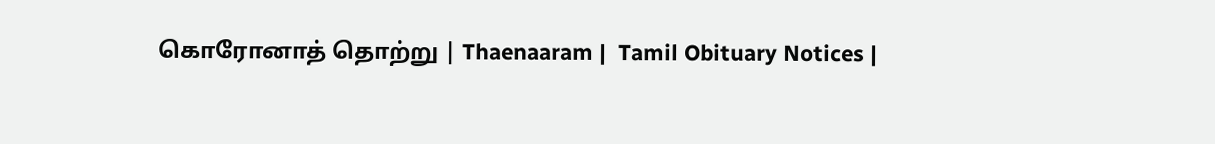கொரோனாத் தொற்று | Thaenaaram |  Tamil Obituary Notices |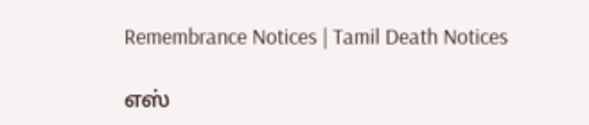Remembrance Notices | Tamil Death Notices

எஸ்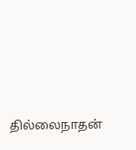தில்லைநாதன்